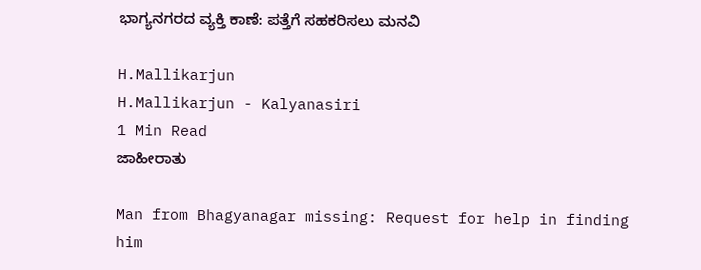ಭಾಗ್ಯನಗರದ ವ್ಯಕ್ತಿ ಕಾಣೆ: ಪತ್ತೆಗೆ ಸಹಕರಿಸಲು ಮನವಿ

H.Mallikarjun
H.Mallikarjun - Kalyanasiri
1 Min Read
ಜಾಹೀರಾತು

Man from Bhagyanagar missing: Request for help in finding him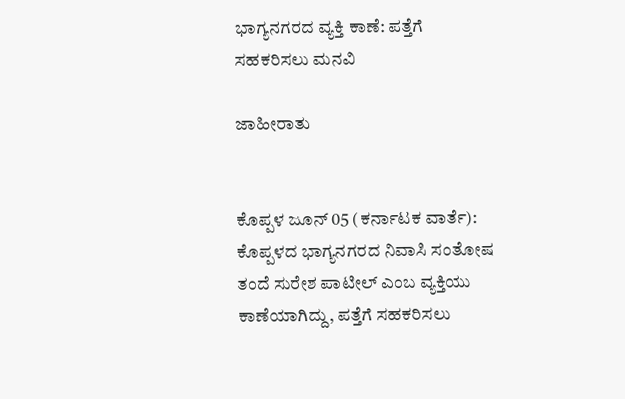ಭಾಗ್ಯನಗರದ ವ್ಯಕ್ತಿ ಕಾಣೆ: ಪತ್ತೆಗೆ ಸಹಕರಿಸಲು ಮನವಿ

ಜಾಹೀರಾತು


ಕೊಪ್ಪಳ ಜೂನ್ 05 (ಕರ್ನಾಟಕ ವಾರ್ತೆ): ಕೊಪ್ಪಳದ ಭಾಗ್ಯನಗರದ ನಿವಾಸಿ ಸಂತೋಷ ತಂದೆ ಸುರೇಶ ಪಾಟೀಲ್ ಎಂಬ ವ್ಯಕ್ತಿಯು ಕಾಣೆಯಾಗಿದ್ದು, ಪತ್ತೆಗೆ ಸಹಕರಿಸಲು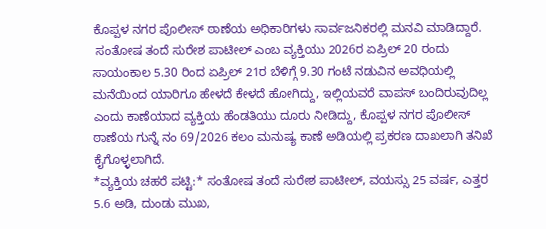ಕೊಪ್ಪಳ ನಗರ ಪೊಲೀಸ್ ಠಾಣೆಯ ಅಧಿಕಾರಿಗಳು ಸಾರ್ವಜನಿಕರಲ್ಲಿ ಮನವಿ ಮಾಡಿದ್ದಾರೆ.
 ಸಂತೋಷ ತಂದೆ ಸುರೇಶ ಪಾಟೀಲ್ ಎಂಬ ವ್ಯಕ್ತಿಯು 2026ರ ಏಪ್ರಿಲ್ 20 ರಂದು ಸಾಯಂಕಾಲ 5.30 ರಿಂದ ಏಪ್ರಿಲ್ 21ರ ಬೆಳಿಗ್ಗೆ 9.30 ಗಂಟೆ ನಡುವಿನ ಅವಧಿಯಲ್ಲಿ ಮನೆಯಿಂದ ಯಾರಿಗೂ ಹೇಳದೆ ಕೇಳದೆ ಹೋಗಿದ್ದು, ಇಲ್ಲಿಯವರೆ ವಾಪಸ್ ಬಂದಿರುವುದಿಲ್ಲ ಎಂದು ಕಾಣೆಯಾದ ವ್ಯಕ್ತಿಯ ಹೆಂಡತಿಯು ದೂರು ನೀಡಿದ್ದು, ಕೊಪ್ಪಳ ನಗರ ಪೊಲೀಸ್ ಠಾಣೆಯ ಗುನ್ನೆ ನಂ 69/2026 ಕಲಂ ಮನುಷ್ಯ ಕಾಣೆ ಅಡಿಯಲ್ಲಿ ಪ್ರಕರಣ ದಾಖಲಾಗಿ ತನಿಖೆ ಕೈಗೊಳ್ಳಲಾಗಿದೆ.
*ವ್ಯಕ್ತಿಯ ಚಹರೆ ಪಟ್ಟಿ:* ಸಂತೋಷ ತಂದೆ ಸುರೇಶ ಪಾಟೀಲ್, ವಯಸ್ಸು 25 ವರ್ಷ, ಎತ್ತರ 5.6 ಅಡಿ, ದುಂಡು ಮುಖ,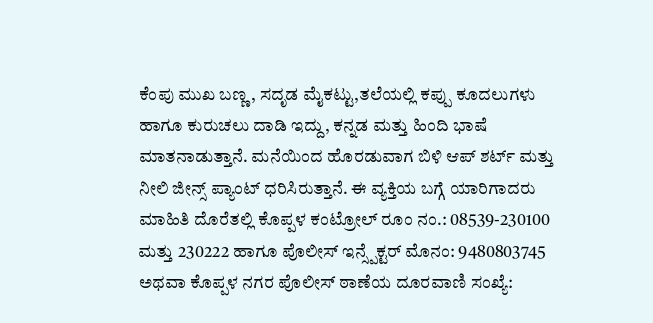ಕೆಂಪು ಮುಖ ಬಣ್ಣ, ಸದೃಡ ಮೈಕಟ್ಟು,ತಲೆಯಲ್ಲಿ ಕಪ್ಪು ಕೂದಲುಗಳು ಹಾಗೂ ಕುರುಚಲು ದಾಡಿ ಇದ್ದು, ಕನ್ನಡ ಮತ್ತು ಹಿಂದಿ ಭಾಷೆ ಮಾತನಾಡುತ್ತಾನೆ. ಮನೆಯಿಂದ ಹೊರಡುವಾಗ ಬಿಳಿ ಆಪ್ ಶರ್ಟ್ ಮತ್ತು ನೀಲಿ ಜೀನ್ಸ್ ಪ್ಯಾಂಟ್ ಧರಿಸಿರುತ್ತಾನೆ. ಈ ವ್ಯಕ್ತಿಯ ಬಗ್ಗೆ ಯಾರಿಗಾದರು ಮಾಹಿತಿ ದೊರೆತಲ್ಲಿ ಕೊಪ್ಪಳ ಕಂಟ್ರೋಲ್ ರೂಂ ನಂ.: 08539-230100 ಮತ್ತು 230222 ಹಾಗೂ ಪೊಲೀಸ್ ಇನ್ಸ್ಪೆಕ್ಟರ್ ಮೊನಂ: 9480803745 ಅಥವಾ ಕೊಪ್ಪಳ ನಗರ ಪೊಲೀಸ್ ಠಾಣೆಯ ದೂರವಾಣಿ ಸಂಖ್ಯೆ: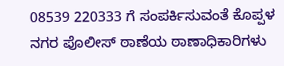08539 220333 ಗೆ ಸಂಪರ್ಕಿಸುವಂತೆ ಕೊಪ್ಪಳ ನಗರ ಪೊಲೀಸ್ ಠಾಣೆಯ ಠಾಣಾಧಿಕಾರಿಗಳು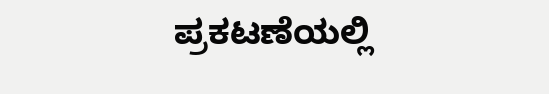ಪ್ರಕಟಣೆಯಲ್ಲಿ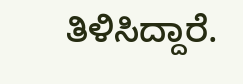ತಿಳಿಸಿದ್ದಾರೆ.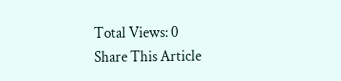Total Views: 0
Share This Article